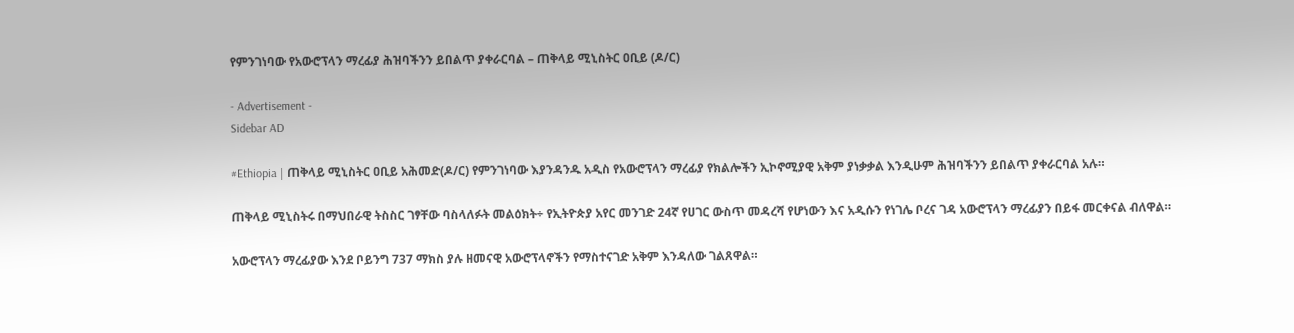የምንገነባው የአውሮፕላን ማረፊያ ሕዝባችንን ይበልጥ ያቀራርባል – ጠቅላይ ሚኒስትር ዐቢይ (ዶ/ር)

- Advertisement -
Sidebar AD

#Ethiopia | ጠቅላይ ሚኒስትር ዐቢይ አሕመድ(ዶ/ር) የምንገነባው እያንዳንዱ አዲስ የአውሮፕላን ማረፊያ የክልሎችን ኢኮኖሚያዊ አቅም ያነቃቃል እንዲሁም ሕዝባችንን ይበልጥ ያቀራርባል አሉ።

ጠቅላይ ሚኒስትሩ በማህበራዊ ትስስር ገፃቸው ባስላለፉት መልዕክት÷ የኢትዮጵያ አየር መንገድ 24ኛ የሀገር ውስጥ መዳረሻ የሆነውን እና አዲሱን የነገሌ ቦረና ገዳ አውሮፕላን ማረፊያን በይፋ መርቀናል ብለዋል።

አውሮፕላን ማረፊያው እንደ ቦይንግ 737 ማክስ ያሉ ዘመናዊ አውሮፕላኖችን የማስተናገድ አቅም እንዳለው ገልጸዋል።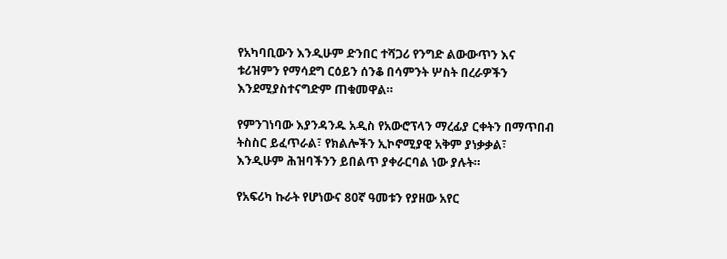የአካባቢውን እንዲሁም ድንበር ተሻጋሪ የንግድ ልውውጥን እና ቱሪዝምን የማሳደግ ርዕይን ሰንቆ በሳምንት ሦስት በረራዎችን እንደሚያስተናግድም ጠቁመዋል።

የምንገነባው እያንዳንዱ አዲስ የአውሮፕላን ማረፊያ ርቀትን በማጥበብ ትስስር ይፈጥራል፣ የክልሎችን ኢኮኖሚያዊ አቅም ያነቃቃል፣ እንዲሁም ሕዝባችንን ይበልጥ ያቀራርባል ነው ያሉት።

የአፍሪካ ኩራት የሆነውና 80ኛ ዓመቱን የያዘው አየር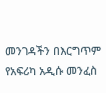መንገዳችን በእርግጥም የአፍሪካ አዲሱ መንፈስ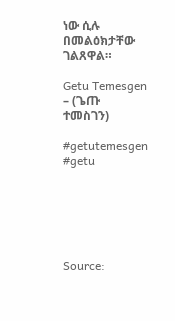ነው ሲሉ በመልዕክታቸው ገልጸዋል።

Getu Temesgen – (ጌጡ ተመስገን)

#getutemesgen #getu






Source: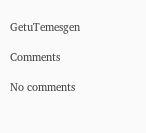GetuTemesgen

Comments

No comments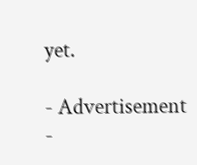yet.

- Advertisement -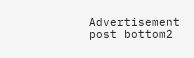Advertisement post bottom2